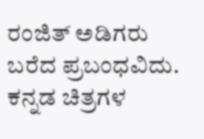ರಂಜಿತ್ ಅಡಿಗರು ಬರೆದ ಪ್ರಬಂಧವಿದು. ಕನ್ನಡ ಚಿತ್ರಗಳ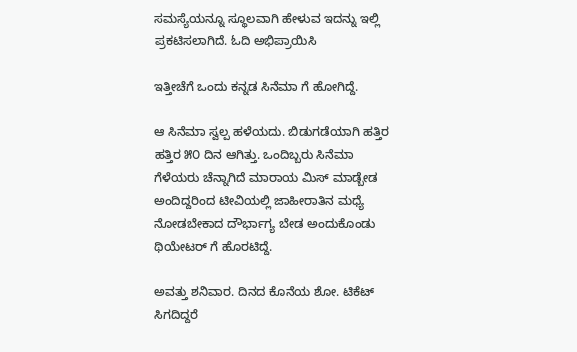ಸಮಸ್ಯೆಯನ್ನೂ ಸ್ಥೂಲವಾಗಿ ಹೇಳುವ ಇದನ್ನು ಇಲ್ಲಿ ಪ್ರಕಟಿಸಲಾಗಿದೆ. ಓದಿ ಅಭಿಪ್ರಾಯಿಸಿ

ಇತ್ತೀಚೆಗೆ ಒಂದು ಕನ್ನಡ ಸಿನೆಮಾ ಗೆ ಹೋಗಿದ್ದೆ.

ಆ ಸಿನೆಮಾ ಸ್ವಲ್ಪ ಹಳೆಯದು. ಬಿಡುಗಡೆಯಾಗಿ ಹತ್ತಿರ ಹತ್ತಿರ ೫೦ ದಿನ ಆಗಿತ್ತು. ಒಂದಿಬ್ಬರು ಸಿನೆಮಾ ಗೆಳೆಯರು ಚೆನ್ನಾಗಿದೆ ಮಾರಾಯ ಮಿಸ್ ಮಾಡ್ಬೇಡ ಅಂದಿದ್ದರಿಂದ ಟೀವಿಯಲ್ಲಿ ಜಾಹೀರಾತಿನ ಮಧ್ಯೆ ನೋಡಬೇಕಾದ ದೌರ್ಭಾಗ್ಯ ಬೇಡ ಅಂದುಕೊಂಡು ಥಿಯೇಟರ್ ಗೆ ಹೊರಟಿದ್ದೆ.

ಅವತ್ತು ಶನಿವಾರ. ದಿನದ ಕೊನೆಯ ಶೋ. ಟಿಕೆಟ್ ಸಿಗದಿದ್ದರೆ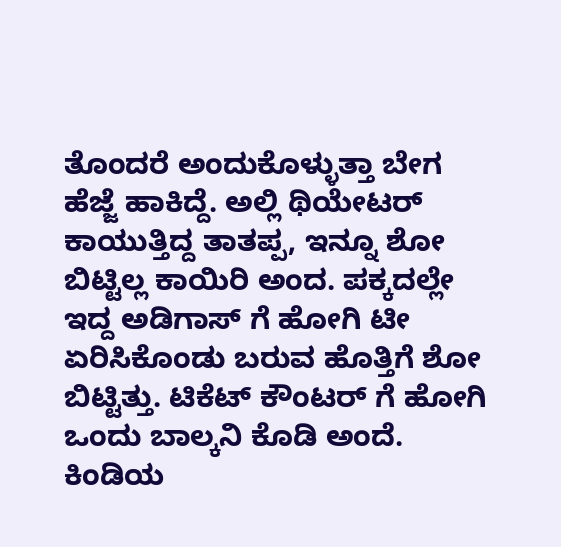ತೊಂದರೆ ಅಂದುಕೊಳ್ಳುತ್ತಾ ಬೇಗ ಹೆಜ್ಜೆ ಹಾಕಿದ್ದೆ. ಅಲ್ಲಿ ಥಿಯೇಟರ್ ಕಾಯುತ್ತಿದ್ದ ತಾತಪ್ಪ, ಇನ್ನೂ ಶೋ ಬಿಟ್ಟಿಲ್ಲ ಕಾಯಿರಿ ಅಂದ. ಪಕ್ಕದಲ್ಲೇ ಇದ್ದ ಅಡಿಗಾಸ್ ಗೆ ಹೋಗಿ ಟೀ ಏರಿಸಿಕೊಂಡು ಬರುವ ಹೊತ್ತಿಗೆ ಶೋ ಬಿಟ್ಟಿತ್ತು. ಟಿಕೆಟ್ ಕೌಂಟರ್ ಗೆ ಹೋಗಿ ಒಂದು ಬಾಲ್ಕನಿ ಕೊಡಿ ಅಂದೆ. ಕಿಂಡಿಯ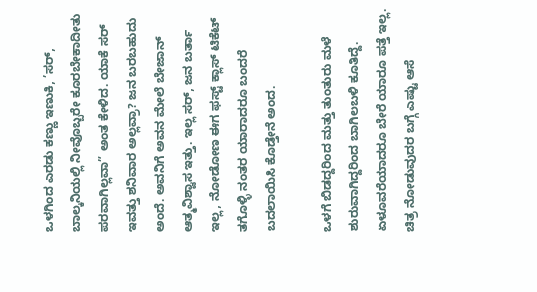ಒಳಗಿಂದ ಎರಡು ಕಣ್ಣು ಇಣುಕಿ, ’ಸರ್, ಬಾಲ್ಕನಿಯಲ್ಲಿ ನೀವೊಬ್ಬರೇ ಕೂರಬೇಕಾದೀತು ಪರವಾಗಿಲ್ಲವಾ” ಅಂತ ಕೇಳಿದ. ಯಾಕೆ ಸರ್ ಇವತ್ತು ಶನಿವಾರ ಅಲ್ಲವ್ರಾ? ಜನ ಬರಬಹುದು ಅಂದೆ. ಅವನಿಗೆ ಅವನ ಮೇಲೆ ಬೇಜಾನ್ ಆತ್ಮವಿಶ್ವಾಸ ಇತ್ತು. ಇಲ್ಲ ಸರ್, ಜನ ಬರ್ತಾ ಇಲ್ಲ, ನೋಡೋಣ ಈಗ ಫಸ್ಟ್ ಕ್ಲಾಸ್ ಟಿಕೆಟ್ ತಗೊಳ್ಳಿ ನಂತರ ಯಾರಾದರೂ ಬಂದರೆ ಬದಲಾಯಿಸಿ ಕೊಡ್ತೇನೆ ಅಂದ.

ಒಳಗೆ ಬಿಡದ್ದರಿಂದ ಮತ್ತು ತುಂತುರು ಮಳೆ ಶುರುವಾಗಿದ್ದರಿಂದ ಬಾಗಿಲಬಳಿ ಕೂತಿದ್ದೆ. ಏಳೂವರೆಯಾದರೂ ಬೇರೆ ಯಾರೂ ಪತ್ತೆ ಇಲ್ಲ. ಚಿತ್ರ ನೋಡುವುದರ ಬಗ್ಗೆ ಎಷ್ಟು ಆಸೆ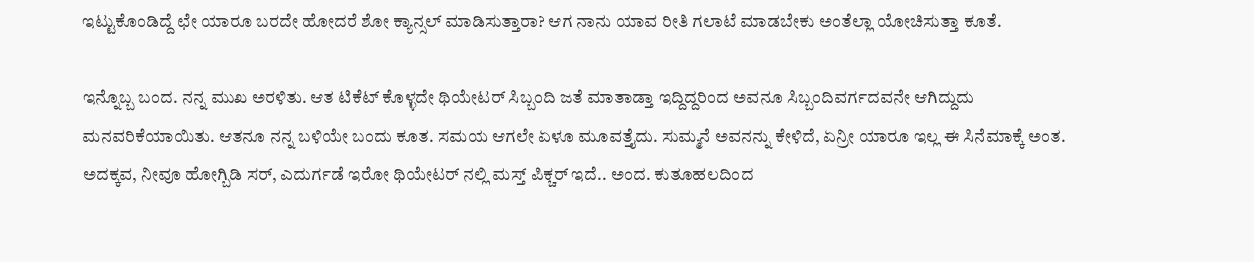ಇಟ್ಟುಕೊಂಡಿದ್ದೆ ಛೇ ಯಾರೂ ಬರದೇ ಹೋದರೆ ಶೋ ಕ್ಯಾನ್ಸಲ್ ಮಾಡಿಸುತ್ತಾರಾ? ಆಗ ನಾನು ಯಾವ ರೀತಿ ಗಲಾಟೆ ಮಾಡಬೇಕು ಅಂತೆಲ್ಲಾ ಯೋಚಿಸುತ್ತಾ ಕೂತೆ.

ಇನ್ನೊಬ್ಬ ಬಂದ. ನನ್ನ ಮುಖ ಅರಳಿತು. ಆತ ಟಿಕೆಟ್ ಕೊಳ್ಳದೇ ಥಿಯೇಟರ್ ಸಿಬ್ಬಂದಿ ಜತೆ ಮಾತಾಡ್ತಾ ಇದ್ದಿದ್ದರಿಂದ ಅವನೂ ಸಿಬ್ಬಂದಿವರ್ಗದವನೇ ಆಗಿದ್ದುದು ಮನವರಿಕೆಯಾಯಿತು. ಆತನೂ ನನ್ನ ಬಳಿಯೇ ಬಂದು ಕೂತ. ಸಮಯ ಆಗಲೇ ಏಳೂ ಮೂವತ್ತೈದು. ಸುಮ್ಮನೆ ಅವನನ್ನು ಕೇಳಿದೆ, ಏನ್ರೀ ಯಾರೂ ಇಲ್ಲ ಈ ಸಿನೆಮಾಕ್ಕೆ ಅಂತ. ಅದಕ್ಕವ, ನೀವೂ ಹೋಗ್ಬಿಡಿ ಸರ್, ಎದುರ್ಗಡೆ ಇರೋ ಥಿಯೇಟರ್ ನಲ್ಲಿ ಮಸ್ತ್ ಪಿಕ್ಚರ್ ಇದೆ.. ಅಂದ. ಕುತೂಹಲದಿಂದ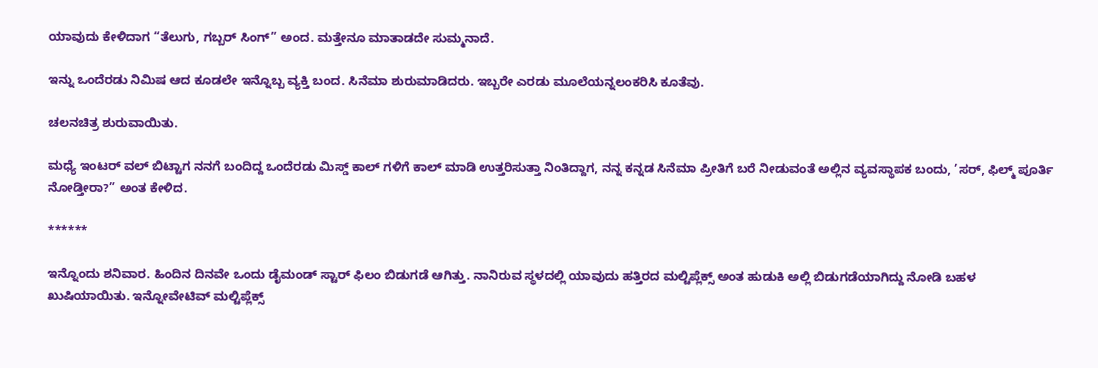ಯಾವುದು ಕೇಳಿದಾಗ “ತೆಲುಗು, ಗಬ್ಬರ್ ಸಿಂಗ್” ಅಂದ. ಮತ್ತೇನೂ ಮಾತಾಡದೇ ಸುಮ್ಮನಾದೆ.

ಇನ್ನು ಒಂದೆರಡು ನಿಮಿಷ ಆದ ಕೂಡಲೇ ಇನ್ನೊಬ್ಬ ವ್ಯಕ್ತಿ ಬಂದ. ಸಿನೆಮಾ ಶುರುಮಾಡಿದರು. ಇಬ್ಬರೇ ಎರಡು ಮೂಲೆಯನ್ನಲಂಕರಿಸಿ ಕೂತೆವು.

ಚಲನಚಿತ್ರ ಶುರುವಾಯಿತು.

ಮಧ್ಯೆ ಇಂಟರ್ ವಲ್ ಬಿಟ್ಟಾಗ ನನಗೆ ಬಂದಿದ್ದ ಒಂದೆರಡು ಮಿಸ್ಡ್ ಕಾಲ್ ಗಳಿಗೆ ಕಾಲ್ ಮಾಡಿ ಉತ್ತರಿಸುತ್ತಾ ನಿಂತಿದ್ದಾಗ, ನನ್ನ ಕನ್ನಡ ಸಿನೆಮಾ ಪ್ರೀತಿಗೆ ಬರೆ ನೀಡುವಂತೆ ಅಲ್ಲಿನ ವ್ಯವಸ್ಥಾಪಕ ಬಂದು, ’ಸರ್, ಫಿಲ್ಮ್ ಪೂರ್ತಿ ನೋಡ್ತೀರಾ?” ಅಂತ ಕೇಳಿದ.

******

ಇನ್ನೊಂದು ಶನಿವಾರ. ಹಿಂದಿನ ದಿನವೇ ಒಂದು ಡೈಮಂಡ್ ಸ್ಟಾರ್ ಫಿಲಂ ಬಿಡುಗಡೆ ಆಗಿತ್ತು. ನಾನಿರುವ ಸ್ಥಳದಲ್ಲಿ ಯಾವುದು ಹತ್ತಿರದ ಮಲ್ಟಿಪ್ಲೆಕ್ಸ್ ಅಂತ ಹುಡುಕಿ ಅಲ್ಲಿ ಬಿಡುಗಡೆಯಾಗಿದ್ದು ನೋಡಿ ಬಹಳ ಖುಷಿಯಾಯಿತು. ಇನ್ನೋವೇಟಿವ್ ಮಲ್ಟಿಪ್ಲೆಕ್ಸ್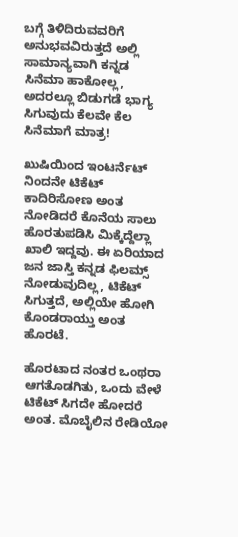ಬಗ್ಗೆ ತಿಳಿದಿರುವವರಿಗೆ ಅನುಭವವಿರುತ್ತದೆ ಅಲ್ಲಿ ಸಾಮಾನ್ಯವಾಗಿ ಕನ್ನಡ ಸಿನೆಮಾ ಹಾಕೋಲ್ಲ, ಅದರಲ್ಲೂ ಬಿಡುಗಡೆ ಭಾಗ್ಯ ಸಿಗುವುದು ಕೆಲವೇ ಕೆಲ ಸಿನೆಮಾಗೆ ಮಾತ್ರ!

ಖುಷಿಯಿಂದ ಇಂಟರ್ನೆಟ್ ನಿಂದನೇ ಟಿಕೆಟ್ ಕಾದಿರಿಸೋಣ ಅಂತ ನೋಡಿದರೆ ಕೊನೆಯ ಸಾಲು ಹೊರತುಪಡಿಸಿ ಮಿಕ್ಕೆದ್ದೆಲ್ಲಾ ಖಾಲಿ ಇದ್ದವು. ಈ ಏರಿಯಾದ ಜನ ಜಾಸ್ತಿ ಕನ್ನಡ ಫಿಲಮ್ಸ್ ನೋಡುವುದಿಲ್ಲ, ಟಿಕೆಟ್ ಸಿಗುತ್ತದೆ, ಅಲ್ಲಿಯೇ ಹೋಗಿ ಕೊಂಡರಾಯ್ತು ಅಂತ ಹೊರಟೆ.

ಹೊರಟಾದ ನಂತರ ಒಂಥರಾ ಆಗತೊಡಗಿತು, ಒಂದು ವೇಳೆ ಟಿಕೆಟ್ ಸಿಗದೇ ಹೋದರೆ ಅಂತ. ಮೊಬೈಲಿನ ರೇಡಿಯೋ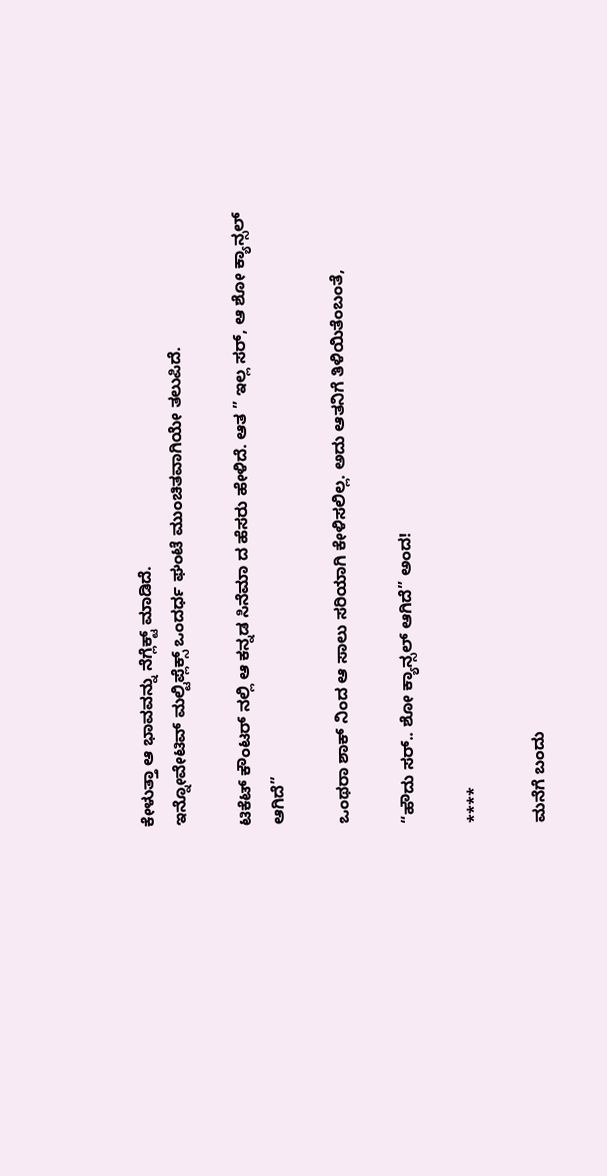ಕೇಳುತ್ತಾ ಆ ಭಾವವನ್ನು ನೆಗ್ಲೆಕ್ಟ್ ಮಾಡಿದೆ.
ಇನ್ನೋವೇಟಿವ್ ಮಲ್ಟಿಪ್ಲೆಕ್ಸ್ ಒಂದರ್ಧ ಘಂಟೆ ಮುಂಚಿತವಾಗಿಯೇ ತಲುಪಿದೆ.

ಟಿಕೆಟ್ ಕೌಂಟರ್ ನಲ್ಲಿ ಆ ಕನ್ನಡ ಸಿನೆಮಾ ದ ಹೆಸರು ಹೇಳಿದೆ. ಆತ ” ಇಲ್ಲ ಸರ್, ಆ ಶೋ ಕ್ಯಾನ್ಸಲ್ ಆಗಿದೆ”

ಒಂಥರಾ ಶಾಕ್ ನಿಂದ ಆ ಸಾಲು ಸರಿಯಾಗಿ ಕೇಳಿಸಲಿಲ್ಲ. ಅದು ಆತನಿಗೆ ತಿಳಿಯಿತೆಂಬಂತೆ,

“ಹೌದು ಸರ್.. ಶೋ ಕ್ಯಾನ್ಸಲ್ ಆಗಿದೆ” ಅಂದ!

****

ಮನೆಗೆ ಬಂದು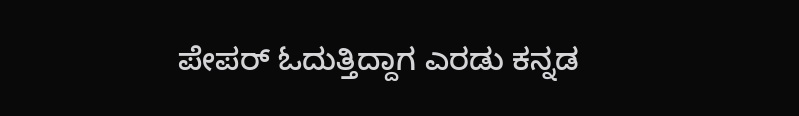ಪೇಪರ್ ಓದುತ್ತಿದ್ದಾಗ ಎರಡು ಕನ್ನಡ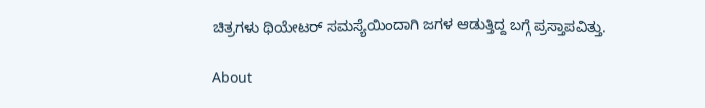ಚಿತ್ರಗಳು ಥಿಯೇಟರ್ ಸಮಸ್ಯೆಯಿಂದಾಗಿ ಜಗಳ ಆಡುತ್ತಿದ್ದ ಬಗ್ಗೆ ಪ್ರಸ್ತಾಪವಿತ್ತು.

About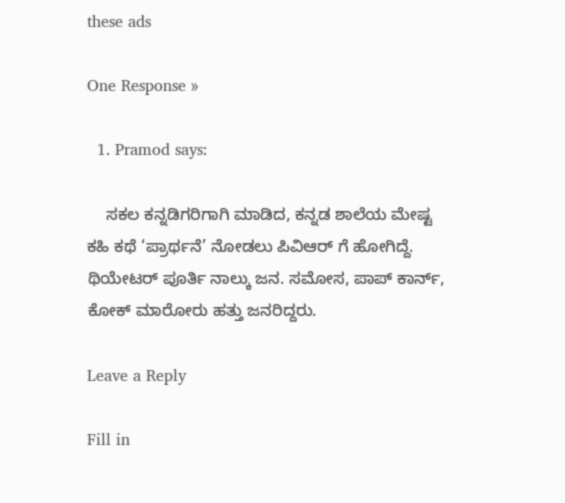these ads

One Response »

  1. Pramod says:

    ಸಕಲ ಕನ್ನಡಿಗರಿಗಾಗಿ ಮಾಡಿದ, ಕನ್ನಡ ಶಾಲೆಯ ಮೇಷ್ಟ ಕಹಿ ಕಥೆ ‘ಪ್ರಾರ್ಥನೆ’ ನೋಡಲು ಪಿವಿಆರ್ ಗೆ ಹೋಗಿದ್ದೆ. ಥಿಯೇಟರ್ ಪೂರ್ತಿ ನಾಲ್ಕು ಜನ. ಸಮೋಸ, ಪಾಪ್ ಕಾರ್ನ್, ಕೋಕ್ ಮಾರೋರು ಹತ್ತು ಜನರಿದ್ದರು.

Leave a Reply

Fill in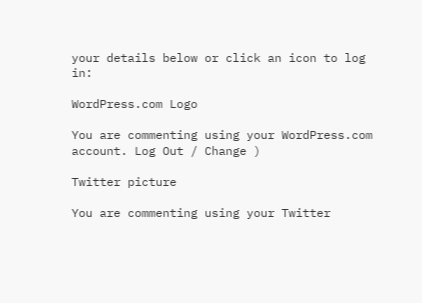your details below or click an icon to log in:

WordPress.com Logo

You are commenting using your WordPress.com account. Log Out / Change )

Twitter picture

You are commenting using your Twitter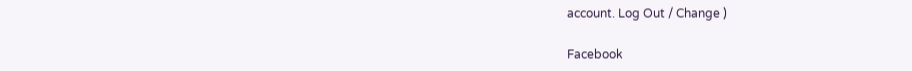account. Log Out / Change )

Facebook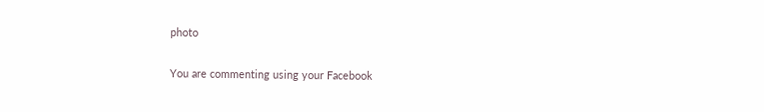photo

You are commenting using your Facebook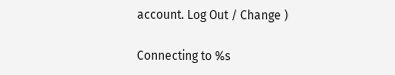account. Log Out / Change )

Connecting to %s